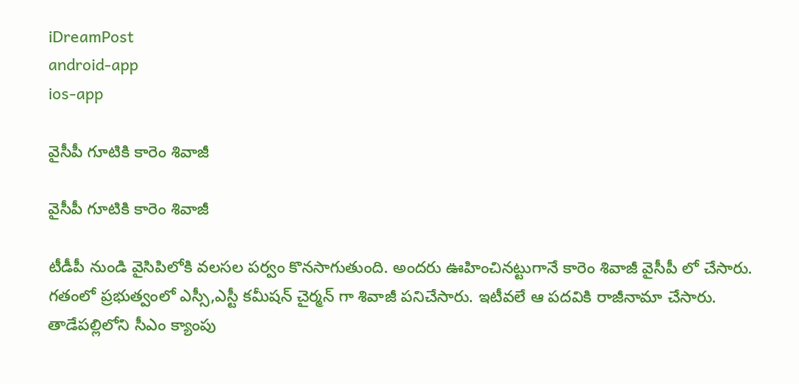iDreamPost
android-app
ios-app

వైసీపీ గూటికి కారెం శివాజీ

వైసీపీ గూటికి కారెం శివాజీ

టీడీపీ నుండి వైసిపిలోకి వలసల పర్వం కొనసాగుతుంది. అందరు ఊహించినట్టుగానే కారెం శివాజీ వైసీపీ లో చేసారు. గతంలో ప్రభుత్వంలో ఎస్సీ,ఎస్టీ కమీషన్ చైర్మన్ గా శివాజీ పనిచేసారు. ఇటీవలే ఆ పదవికి రాజీనామా చేసారు. తాడేపల్లిలోని సీఎం క్యాంపు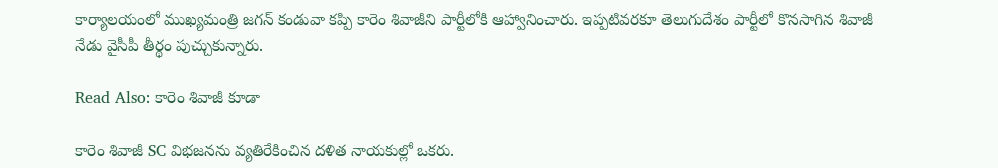కార్యాలయంలో ముఖ్యమంత్రి జగన్ కండువా కప్పి కారెం శివాజీని పార్టీలోకి ఆహ్వానించారు. ఇప్పటివరకూ తెలుగుదేశం పార్టీలో కొనసాగిన శివాజీ నేడు వైసీపీ తీర్థం పుచ్చుకున్నారు.

Read Also: కారెం శివాజీ కూడా

కారెం శివాజీ SC విభజనను వ్యతిరేకించిన దళిత నాయకుల్లో ఒకరు.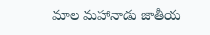మాల మహానాడు జాతీయ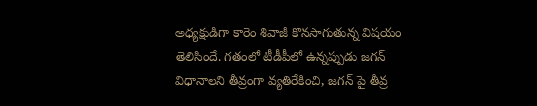అధ్యక్షుడిగా కారెం శివాజీ కొనసాగుతున్న విషయం తెలిసిందే. గతంలో టీడీపీలో ఉన్నప్పుడు జగన్ విధానాలని తీవ్రంగా వ్యతిరేకించి, జగన్ పై తీవ్ర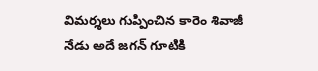విమర్శలు గుప్పించిన కారెం శివాజీ నేడు అదే జగన్ గూటికి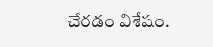చేరడం విశేషం.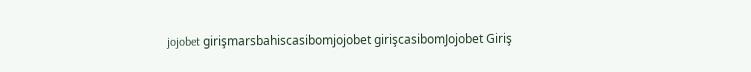jojobet girişmarsbahiscasibomjojobet girişcasibomJojobet Giriş